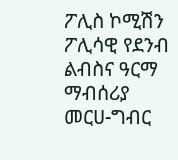ፖሊስ ኮሚሽን ፖሊሳዊ የደንብ ልብስና ዓርማ ማብሰሪያ መርሀ-ግብር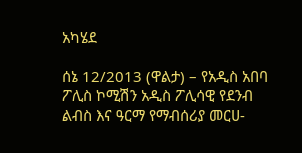አካሄደ

ሰኔ 12/2013 (ዋልታ) – የአዲስ አበባ ፖሊስ ኮሚሽን አዲስ ፖሊሳዊ የደንብ ልብስ እና ዓርማ የማብሰሪያ መርሀ-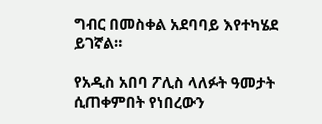ግብር በመስቀል አደባባይ እየተካሄደ ይገኛል።

የአዲስ አበባ ፖሊስ ላለፉት ዓመታት ሲጠቀምበት የነበረውን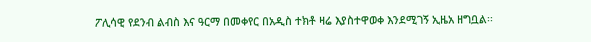ፖሊሳዊ የደንብ ልብስ እና ዓርማ በመቀየር በአዲስ ተክቶ ዛሬ እያስተዋወቀ እንደሚገኝ ኢዜአ ዘግቧል፡፡